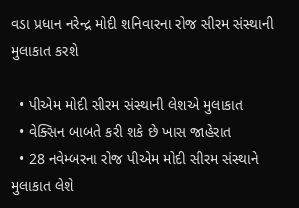વડા પ્રધાન નરેન્દ્ર મોદી શનિવારના રોજ સીરમ સંસ્થાની મુલાકાત કરશે

  • પીએમ મોદી સીરમ સંસ્થાની લેશએ મુલાકાત
  • વેક્સિન બાબતે કરી શકે છે ખાસ જાહેરાત
  • 28 નવેમ્બરના રોજ પીએમ મોદી સીરમ સંસ્થાને મુલાકાત લેશે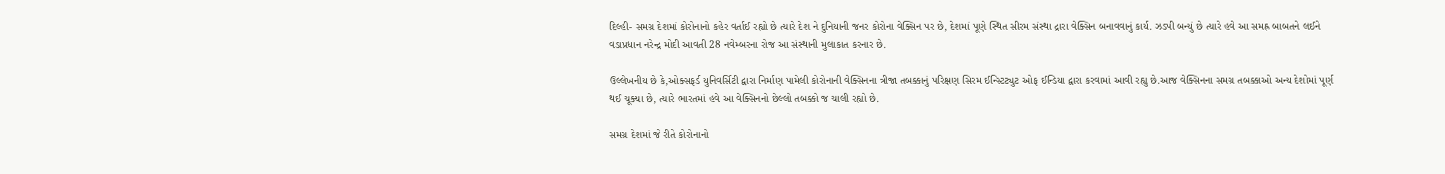દિલ્હી- સમગ્ર દેશમાં કોરોનાનો કહેર વર્તાઈ રહ્યો છે ત્યારે દેશ ને દુનિયાની જનર કોરોના વેક્સિન પર છે, દેશમાં પૂણે સ્થિત સીરમ સંસ્થા દ્રારા વેક્સિન બનાવવાનું કાર્ય. ઝડપી બન્યું છે ત્યારે હવે આ સમહ્ર બાબતને લઈને વડાપ્રધાન નરેન્દ્ર મોદી આવતી 28 નવેમ્બરના રોજ આ સંસ્થાની મુલાકાત કરનાર છે.

ઉલ્લેખનીય છે કે,ઓક્સફર્ડ યુનિવર્સિટી દ્વારા નિર્માણ પામેલી કોરોનાની વેક્સિનના ત્રીજા તબક્કાનું પરિક્ષણ સિરમ ઈન્સ્ટિટ્યુટ ઓફ ઈન્ડિયા દ્વારા કરવામાં આવી રહ્યુ છે.આજ વેક્સિનના સમગ્ર તબક્કાઓ અન્ય દેશોમાં પૂર્ણ થઈ ચૂક્યા છે, ત્યારે ભારતમાં હવે આ વેક્સિનનો છેલ્લો તબક્કો જ ચાલી રહ્યો છે.

સમગ્ર દેશમાં જે રીતે કોરોનાનો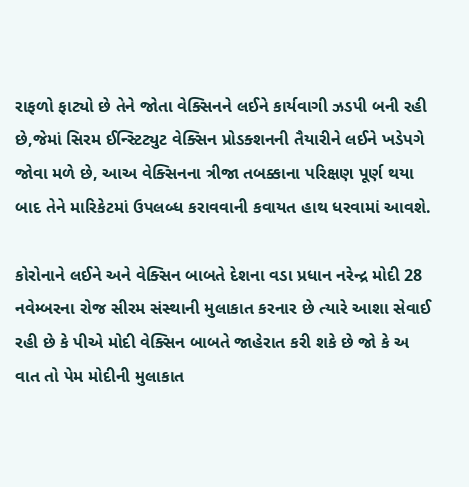રાફળો ફાટ્યો છે તેને જોતા વેક્સિનને લઈને કાર્યવાગી ઝડપી બની રહી છે,જેમાં સિરમ ઈન્સ્ટિટ્યુટ વેક્સિન પ્રોડક્શનની તૈયારીને લઈને ખડેપગે જોવા મળે છે, આઅ વેક્સિનના ત્રીજા તબક્કાના પરિક્ષણ પૂર્ણ થયા બાદ તેને મારિકેટમાં ઉપલબ્ધ કરાવવાની કવાયત હાથ ધરવામાં આવશે.

કોરોનાને લઈને અને વેક્સિન બાબતે દેશના વડા પ્રધાન નરેન્દ્ર મોદી 28 નવેમ્બરના રોજ સીરમ સંસ્થાની મુલાકાત કરનાર છે ત્યારે આશા સેવાઈ રહી છે કે પીએ મોદી વેક્સિન બાબતે જાહેરાત કરી શકે છે જો કે અ વાત તો પેમ મોદીની મુલાકાત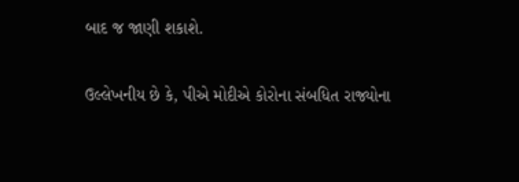બાદ જ જાણી શકાશે.

ઉલ્લેખનીય છે કે, પીએ મોદીએ કોરોના સંબધિત રાજ્યોના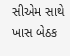સીએમ સાથે ખાસ બેઠક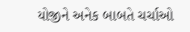યોજીને અનેક બાબતે ચર્ચાઓ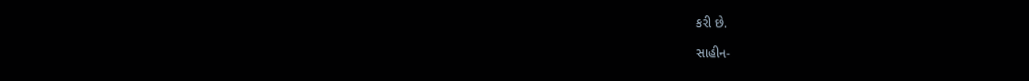કરી છે.

સાહીન-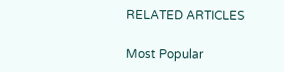RELATED ARTICLES

Most Popular